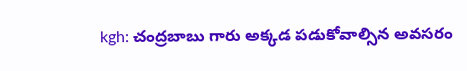kgh: చంద్రబాబు గారు అక్కడ పడుకోవాల్సిన అవసరం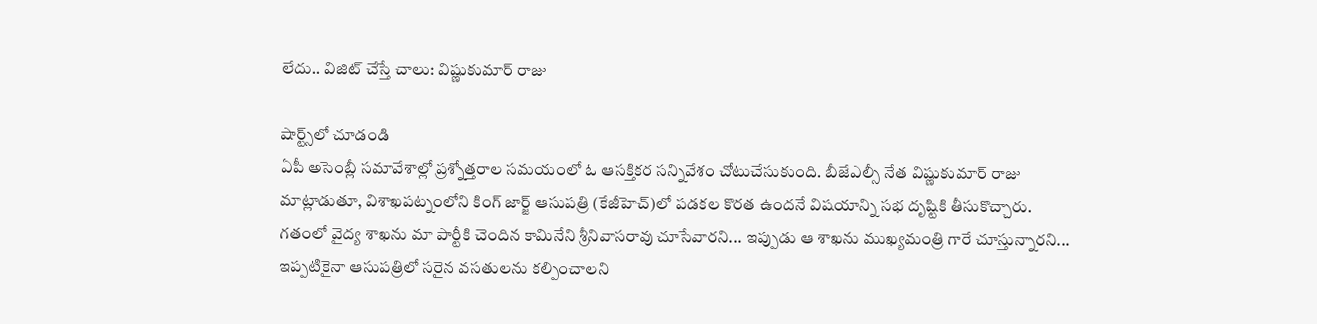లేదు.. విజిట్ చేస్తే చాలు: విష్ణుకుమార్ రాజు

షార్ట్స్‌లో చూడండి
ఏపీ అసెంబ్లీ సమావేశాల్లో ప్రశ్నోత్తరాల సమయంలో ఓ ఆసక్తికర సన్నివేశం చోటుచేసుకుంది. బీజేఎల్సీ నేత విష్ణుకుమార్ రాజు మాట్లాడుతూ, విశాఖపట్నంలోని కింగ్ జార్జ్ ఆసుపత్రి (కేజీహెచ్)లో పడకల కొరత ఉందనే విషయాన్ని సభ దృష్టికి తీసుకొచ్చారు. గతంలో వైద్య శాఖను మా పార్టీకి చెందిన కామినేని శ్రీనివాసరావు చూసేవారని... ఇప్పుడు ఆ శాఖను ముఖ్యమంత్రి గారే చూస్తున్నారని... ఇప్పటికైనా ఆసుపత్రిలో సరైన వసతులను కల్పించాలని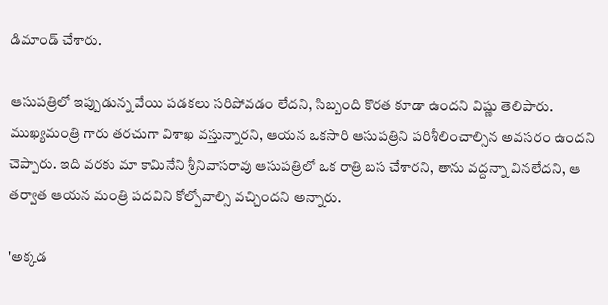డిమాండ్ చేశారు.

ఆసుపత్రిలో ఇప్పుడున్న వేయి పడకలు సరిపోవడం లేదని, సిబ్బంది కొరత కూడా ఉందని విష్ణు తెలిపారు. ముఖ్యమంత్రి గారు తరచుగా విశాఖ వస్తున్నారని, ఆయన ఒకసారి ఆసుపత్రిని పరిశీలించాల్సిన అవసరం ఉందని చెప్పారు. ఇది వరకు మా కామినేని శ్రీనివాసరావు ఆసుపత్రిలో ఒక రాత్రి బస చేశారని, తాను వద్దన్నా వినలేదని, ఆ తర్వాత ఆయన మంత్రి పదవిని కోల్పోవాల్సి వచ్చిందని అన్నారు.

'అక్కడ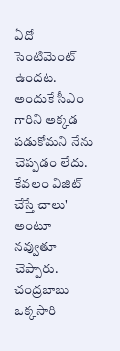ఏదో సెంటిమెంట్ ఉందట. అందుకే సీఎం గారిని అక్కడ పడుకోమని నేను చెప్పడం లేదు. కేవలం విజిట్ చేస్తే చాలు' అంటూ నవ్వుతూ చెప్పారు. చంద్రబాబు ఒక్కసారి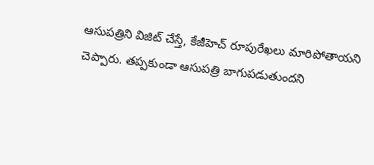ఆసుపత్రిని విజిట్ చేస్తే, కేజీహెచ్ రూపురేఖలు మారిపోతాయని చెప్పారు. తప్పకుండా ఆసుపత్రి బాగుపడుతుందని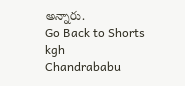అన్నారు.
Go Back to Shorts
kgh
Chandrababu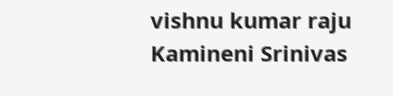vishnu kumar raju
Kamineni Srinivas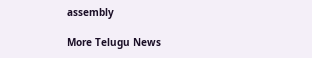assembly

More Telugu News